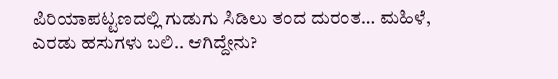ಪಿರಿಯಾಪಟ್ಟಣದಲ್ಲಿ ಗುಡುಗು ಸಿಡಿಲು ತಂದ ದುರಂತ… ಮಹಿಳೆ, ಎರಡು ಹಸುಗಳು ಬಲಿ.. ಆಗಿದ್ದೇನು?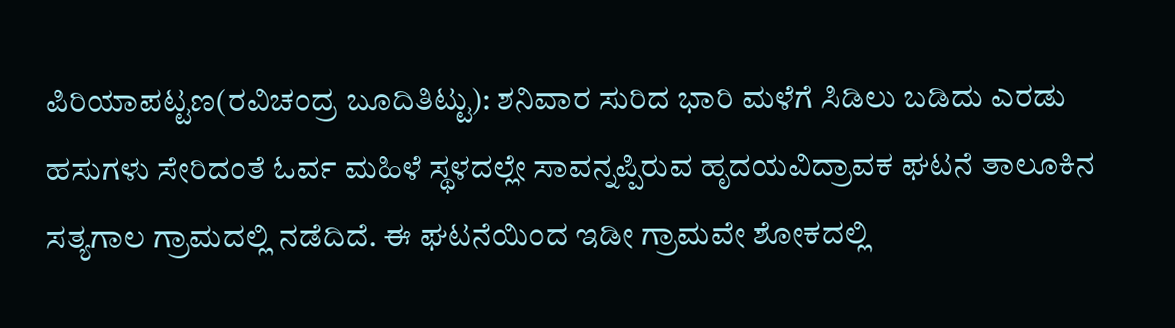ಪಿರಿಯಾಪಟ್ಟಣ(ರವಿಚಂದ್ರ ಬೂದಿತಿಟ್ಟು): ಶನಿವಾರ ಸುರಿದ ಭಾರಿ ಮಳೆಗೆ ಸಿಡಿಲು ಬಡಿದು ಎರಡು ಹಸುಗಳು ಸೇರಿದಂತೆ ಓರ್ವ ಮಹಿಳೆ ಸ್ಥಳದಲ್ಲೇ ಸಾವನ್ನಪ್ಪಿರುವ ಹೃದಯವಿದ್ರಾವಕ ಘಟನೆ ತಾಲೂಕಿನ ಸತ್ಯಗಾಲ ಗ್ರಾಮದಲ್ಲಿ ನಡೆದಿದೆ. ಈ ಘಟನೆಯಿಂದ ಇಡೀ ಗ್ರಾಮವೇ ಶೋಕದಲ್ಲಿ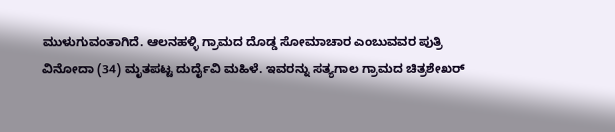ಮುಳುಗುವಂತಾಗಿದೆ. ಆಲನಹಳ್ಳಿ ಗ್ರಾಮದ ದೊಡ್ಡ ಸೋಮಾಚಾರ ಎಂಬುವವರ ಪುತ್ರಿ ವಿನೋದಾ (34) ಮೃತಪಟ್ಟ ದುರ್ದೈವಿ ಮಹಿಳೆ. ಇವರನ್ನು ಸತ್ಯಗಾಲ ಗ್ರಾಮದ ಚಿತ್ರಶೇಖರ್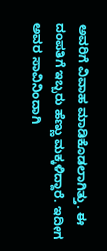ಅವರಿಗೆ ವಿವಾಹ ಮಾಡಿಕೊಡಲಾಗಿತ್ತು. ಈ ದಂಪತಿಗೆ ಇಬ್ಬರು ಹೆಣ್ಣು ಮಕ್ಕಳಿದ್ದಾರೆ. ಇದೀಗ ಅವರ ಸಾವಿನಿಂದಾಗಿ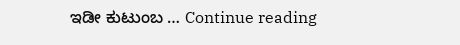ಇಡೀ ಕುಟುಂಬ … Continue reading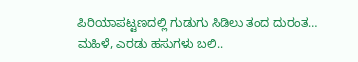ಪಿರಿಯಾಪಟ್ಟಣದಲ್ಲಿ ಗುಡುಗು ಸಿಡಿಲು ತಂದ ದುರಂತ… ಮಹಿಳೆ, ಎರಡು ಹಸುಗಳು ಬಲಿ..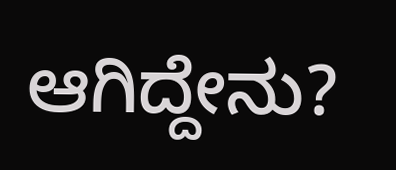ಆಗಿದ್ದೇನು?